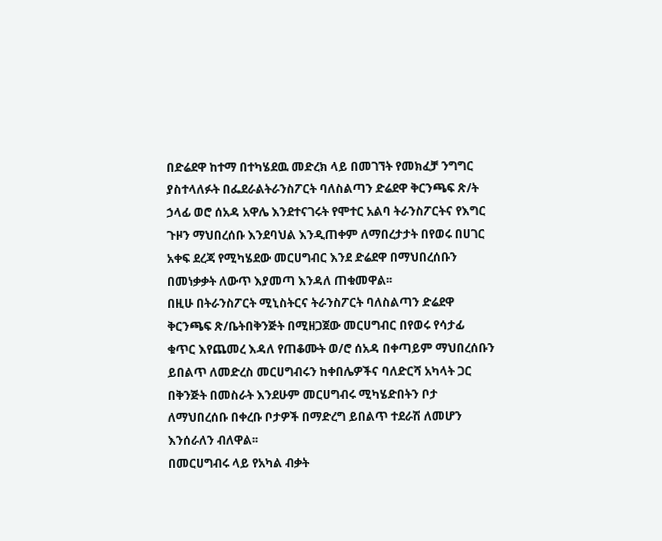በድሬደዋ ከተማ በተካሄደዉ መድረክ ላይ በመገኘት የመክፈቻ ንግግር ያስተላለፉት በፌደራልትራንስፖርት ባለስልጣን ድሬደዋ ቅርንጫፍ ጽ/ት ኃላፊ ወሮ ሰአዳ አዋሌ እንደተናገሩት የሞተር አልባ ትራንስፖርትና የእግር ጉዞን ማህበረሰቡ እንደባህል እንዲጠቀም ለማበረታታት በየወሩ በሀገር አቀፍ ደረጃ የሚካሄደው መርሀግብር እንደ ድሬደዋ በማህበረሰቡን በመነቃቃት ለውጥ እያመጣ እንዳለ ጠቁመዋል፡፡
በዚሁ በትራንስፖርት ሚኒስትርና ትራንስፖርት ባለስልጣን ድሬደዋ ቅርንጫፍ ጽ/ቤትበቅንጅት በሚዘጋጀው መርሀግብር በየወሩ የሳታፊ ቁጥር እየጨመረ እዳለ የጠቆሙት ወ/ሮ ሰአዳ በቀጣይም ማህበረሰቡን ይበልጥ ለመድረስ መርሀግብሩን ከቀበሌዎችና ባለድርሻ አካላት ጋር በቅንጅት በመስራት እንደሁም መርሀግብሩ ሚካሄድበትን ቦታ ለማህበረሰቡ በቀረቡ ቦታዎች በማድረግ ይበልጥ ተደራሽ ለመሆን እንሰራለን ብለዋል፡፡
በመርሀግብሩ ላይ የአካል ብቃት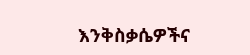እንቅስቃሴዎችና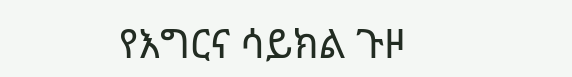የእግርና ሳይክል ጉዞ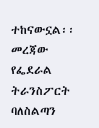ተከናውኗል፡፡
መረጃው የፌደራል ትራንስፖርት ባለስልጣን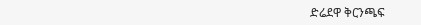ድሬደዋ ቅርንጫፍ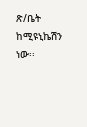ጽ/ቤት ከሚዩኒኬሽን ነው፡፡